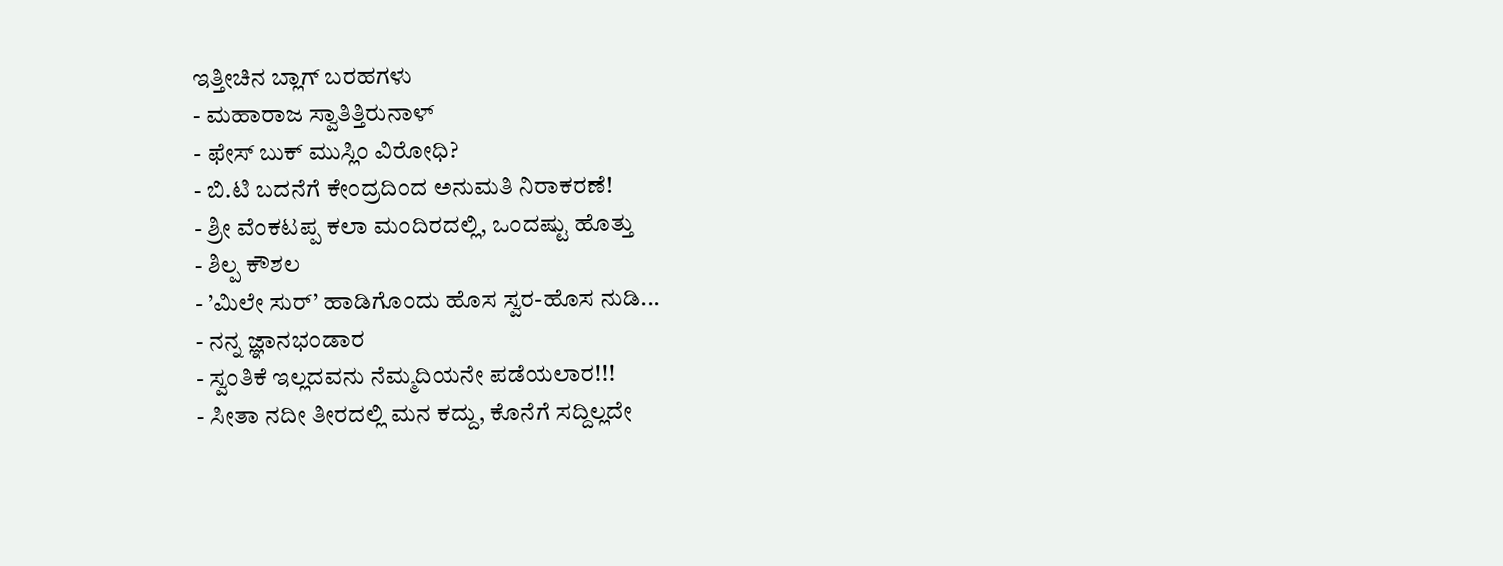ಇತ್ತೀಚಿನ ಬ್ಲಾಗ್ ಬರಹಗಳು
- ಮಹಾರಾಜ ಸ್ವಾತಿತ್ತಿರುನಾಳ್
- ಫೇಸ್ ಬುಕ್ ಮುಸ್ಲಿಂ ವಿರೋಧಿ?
- ಬಿ.ಟಿ ಬದನೆಗೆ ಕೇಂದ್ರದಿಂದ ಅನುಮತಿ ನಿರಾಕರಣೆ!
- ಶ್ರೀ ವೆಂಕಟಪ್ಪ ಕಲಾ ಮಂದಿರದಲ್ಲಿ, ಒಂದಷ್ಟು ಹೊತ್ತು
- ಶಿಲ್ಪ ಕೌಶಲ
- ’ಮಿಲೇ ಸುರ್’ ಹಾಡಿಗೊಂದು ಹೊಸ ಸ್ವರ-ಹೊಸ ನುಡಿ...
- ನನ್ನ ಜ್ಞಾನಭಂಡಾರ
- ಸ್ವಂತಿಕೆ ಇಲ್ಲದವನು ನೆಮ್ಮದಿಯನೇ ಪಡೆಯಲಾರ!!!
- ಸೀತಾ ನದೀ ತೀರದಲ್ಲಿ ಮನ ಕದ್ದು, ಕೊನೆಗೆ ಸದ್ದಿಲ್ಲದೇ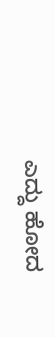ಎದ್ದು ಹೋದ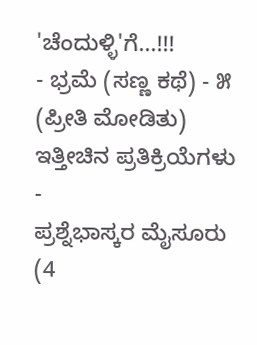'ಚೆಂದುಳ್ಳಿ'ಗೆ...!!!
- ಭ್ರಮೆ (ಸಣ್ಣ ಕಥೆ) - ೫ (ಪ್ರೀತಿ ಮೋಡಿತು)
ಇತ್ತೀಚಿನ ಪ್ರತಿಕ್ರಿಯೆಗಳು
-
ಪ್ರಶ್ನೆಭಾಸ್ಕರ ಮೈಸೂರು (4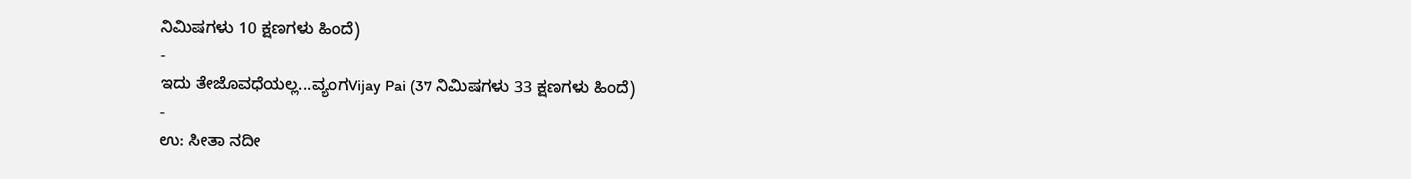ನಿಮಿಷಗಳು 10 ಕ್ಷಣಗಳು ಹಿಂದೆ)
-
ಇದು ತೇಜೊವಧೆಯಲ್ಲ...ವ್ಯಂಗVijay Pai (37 ನಿಮಿಷಗಳು 33 ಕ್ಷಣಗಳು ಹಿಂದೆ)
-
ಉ: ಸೀತಾ ನದೀ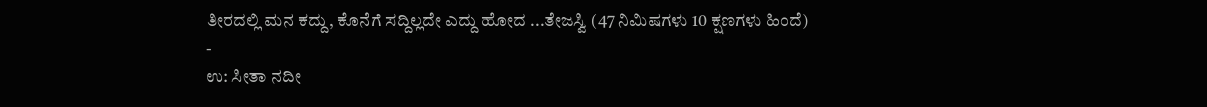ತೀರದಲ್ಲಿ ಮನ ಕದ್ದು, ಕೊನೆಗೆ ಸದ್ದಿಲ್ಲದೇ ಎದ್ದು ಹೋದ ...ತೇಜಸ್ವಿ (47 ನಿಮಿಷಗಳು 10 ಕ್ಷಣಗಳು ಹಿಂದೆ)
-
ಉ: ಸೀತಾ ನದೀ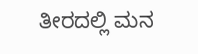ತೀರದಲ್ಲಿ ಮನ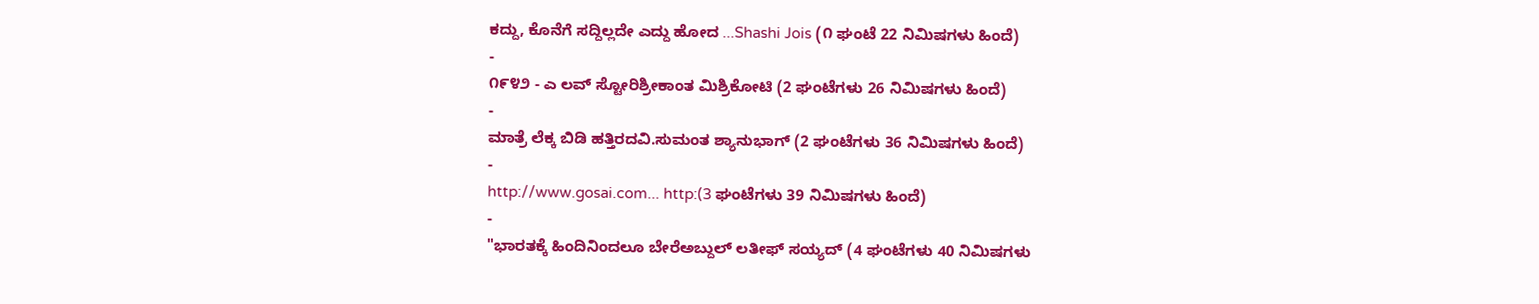ಕದ್ದು, ಕೊನೆಗೆ ಸದ್ದಿಲ್ಲದೇ ಎದ್ದು ಹೋದ ...Shashi Jois (೧ ಘಂಟೆ 22 ನಿಮಿಷಗಳು ಹಿಂದೆ)
-
೧೯೪೨ - ಎ ಲವ್ ಸ್ಟೋರಿಶ್ರೀಕಾಂತ ಮಿಶ್ರಿಕೋಟಿ (2 ಘಂಟೆಗಳು 26 ನಿಮಿಷಗಳು ಹಿಂದೆ)
-
ಮಾತ್ರೆ ಲೆಕ್ಕ ಬಿಡಿ ಹತ್ತಿರದವಿ.ಸುಮಂತ ಶ್ಯಾನುಭಾಗ್ (2 ಘಂಟೆಗಳು 36 ನಿಮಿಷಗಳು ಹಿಂದೆ)
-
http://www.gosai.com... http:(3 ಘಂಟೆಗಳು 39 ನಿಮಿಷಗಳು ಹಿಂದೆ)
-
"ಭಾರತಕ್ಕೆ ಹಿಂದಿನಿಂದಲೂ ಬೇರೆಅಬ್ದುಲ್ ಲತೀಫ್ ಸಯ್ಯದ್ (4 ಘಂಟೆಗಳು 40 ನಿಮಿಷಗಳು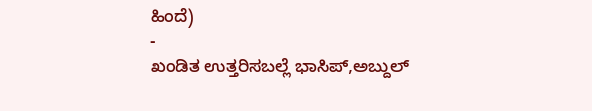ಹಿಂದೆ)
-
ಖಂಡಿತ ಉತ್ತರಿಸಬಲ್ಲೆ ಭಾಸಿಪ್,ಅಬ್ದುಲ್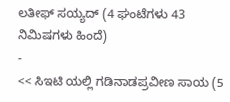ಲತೀಫ್ ಸಯ್ಯದ್ (4 ಘಂಟೆಗಳು 43 ನಿಮಿಷಗಳು ಹಿಂದೆ)
-
<< ಸಿಇಟಿ ಯಲ್ಲಿ ಗಡಿನಾಡಪ್ರವೀಣ ಸಾಯ (5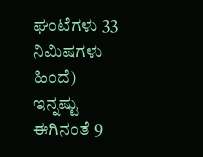ಘಂಟೆಗಳು 33 ನಿಮಿಷಗಳು ಹಿಂದೆ)
ಇನ್ನಷ್ಟು
ಈಗಿನಂತೆ 9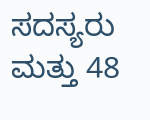ಸದಸ್ಯರು ಮತ್ತು 48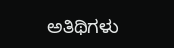ಅತಿಥಿಗಳು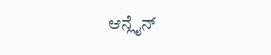ಆನ್ಲೈನ್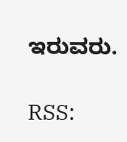ಇರುವರು.

RSS: